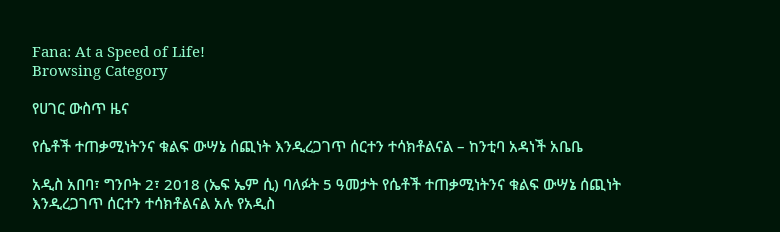Fana: At a Speed of Life!
Browsing Category

የሀገር ውስጥ ዜና

የሴቶች ተጠቃሚነትንና ቁልፍ ውሣኔ ሰጪነት እንዲረጋገጥ ሰርተን ተሳክቶልናል – ከንቲባ አዳነች አቤቤ

አዲስ አበባ፣ ግንቦት 2፣ 2018 (ኤፍ ኤም ሲ) ባለፉት 5 ዓመታት የሴቶች ተጠቃሚነትንና ቁልፍ ውሣኔ ሰጪነት እንዲረጋገጥ ሰርተን ተሳክቶልናል አሉ የአዲስ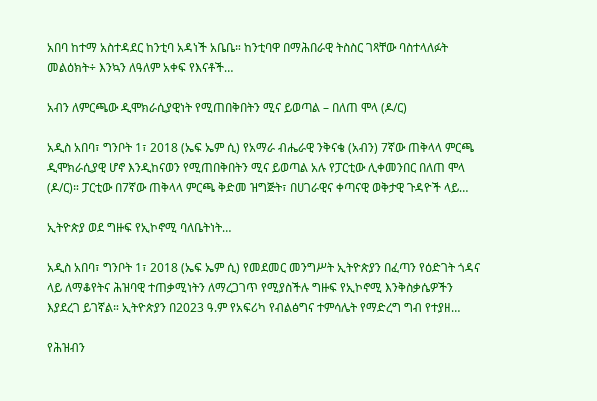አበባ ከተማ አስተዳደር ከንቲባ አዳነች አቤቤ። ከንቲባዋ በማሕበራዊ ትስስር ገጻቸው ባስተላለፉት መልዕክት÷ እንኳን ለዓለም አቀፍ የእናቶች…

አብን ለምርጫው ዲሞክራሲያዊነት የሚጠበቅበትን ሚና ይወጣል – በለጠ ሞላ (ዶ/ር)

አዲስ አበባ፣ ግንቦት 1፣ 2018 (ኤፍ ኤም ሲ) የአማራ ብሔራዊ ንቅናቄ (አብን) 7ኛው ጠቅላላ ምርጫ ዲሞክራሲያዊ ሆኖ እንዲከናወን የሚጠበቅበትን ሚና ይወጣል አሉ የፓርቲው ሊቀመንበር በለጠ ሞላ (ዶ/ር)። ፓርቲው በ7ኛው ጠቅላላ ምርጫ ቅድመ ዝግጅት፣ በሀገራዊና ቀጣናዊ ወቅታዊ ጉዳዮች ላይ…

ኢትዮጵያ ወደ ግዙፍ የኢኮኖሚ ባለቤትነት…

አዲስ አበባ፣ ግንቦት 1፣ 2018 (ኤፍ ኤም ሲ) የመደመር መንግሥት ኢትዮጵያን በፈጣን የዕድገት ጎዳና ላይ ለማቆየትና ሕዝባዊ ተጠቃሚነትን ለማረጋገጥ የሚያስችሉ ግዙፍ የኢኮኖሚ እንቅስቃሴዎችን እያደረገ ይገኛል። ኢትዮጵያን በ2023 ዓ.ም የአፍሪካ የብልፅግና ተምሳሌት የማድረግ ግብ የተያዘ…

የሕዝብን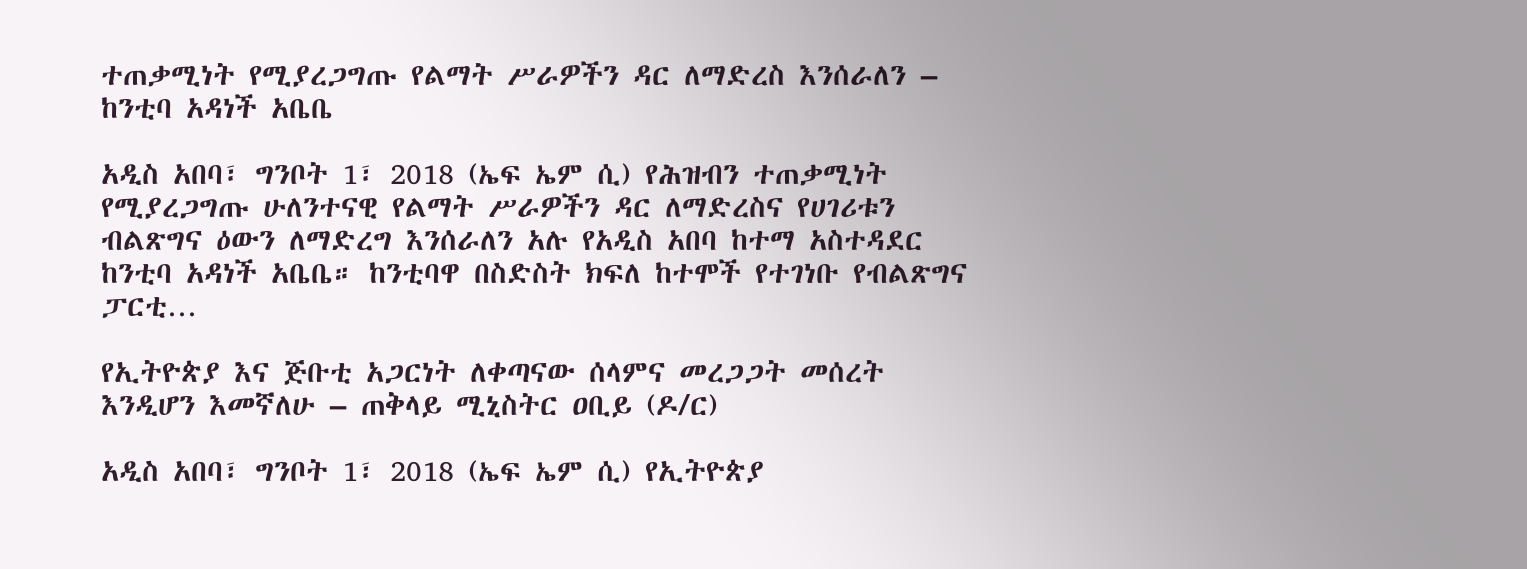ተጠቃሚነት የሚያረጋግጡ የልማት ሥራዎችን ዳር ለማድረስ እንሰራለን – ከንቲባ አዳነች አቤቤ

አዲስ አበባ፣ ግንቦት 1፣ 2018 (ኤፍ ኤም ሲ) የሕዝብን ተጠቃሚነት የሚያረጋግጡ ሁለንተናዊ የልማት ሥራዎችን ዳር ለማድረስና የሀገሪቱን ብልጽግና ዕውን ለማድረግ እንሰራለን አሉ የአዲስ አበባ ከተማ አስተዳደር ከንቲባ አዳነች አቤቤ። ከንቲባዋ በስድስት ክፍለ ከተሞች የተገነቡ የብልጽግና ፓርቲ…

የኢትዮጵያ እና ጅቡቲ አጋርነት ለቀጣናው ሰላምና መረጋጋት መሰረት እንዲሆን እመኛለሁ – ጠቅላይ ሚኒስትር ዐቢይ (ዶ/ር)

አዲስ አበባ፣ ግንቦት 1፣ 2018 (ኤፍ ኤም ሲ) የኢትዮጵያ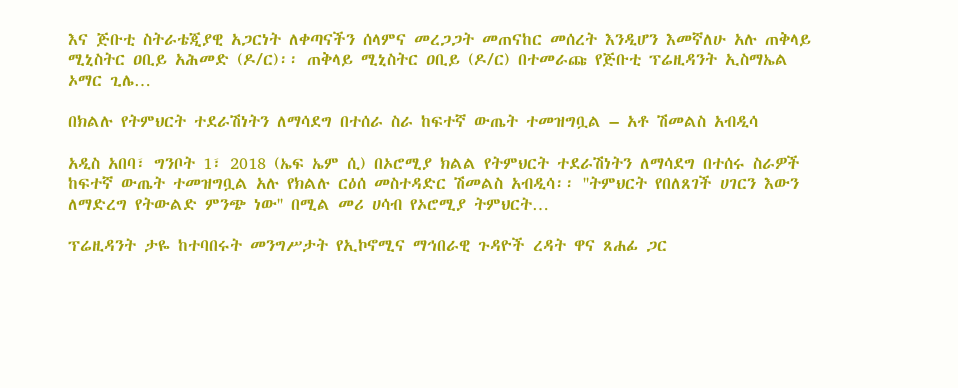እና ጅቡቲ ስትራቴጂያዊ አጋርነት ለቀጣናችን ሰላምና መረጋጋት መጠናከር መሰረት እንዲሆን እመኛለሁ አሉ ጠቅላይ ሚኒስትር ዐቢይ አሕመድ (ዶ/ር)፡፡ ጠቅላይ ሚኒስትር ዐቢይ (ዶ/ር) በተመራጩ የጅቡቲ ፕሬዚዳንት ኢስማኤል ኦማር ጊሌ…

በክልሉ የትምህርት ተደራሽነትን ለማሳደግ በተሰራ ስራ ከፍተኛ ውጤት ተመዝግቧል – አቶ ሽመልስ አብዲሳ

አዲስ አበባ፣ ግንቦት 1፣ 2018 (ኤፍ ኤም ሲ) በኦሮሚያ ክልል የትምህርት ተደራሽነትን ለማሳደግ በተሰሩ ስራዎች ከፍተኛ ውጤት ተመዝግቧል አሉ የክልሉ ርዕሰ መስተዳድር ሽመልስ አብዲሳ፡፡ ''ትምህርት የበለጸገች ሀገርን እውን ለማድረግ የትውልድ ምንጭ ነው'' በሚል መሪ ሀሳብ የኦሮሚያ ትምህርት…

ፕሬዚዳንት ታዬ ከተባበሩት መንግሥታት የኢኮኖሚና ማኅበራዊ ጉዳዮች ረዳት ዋና ጸሐፊ ጋር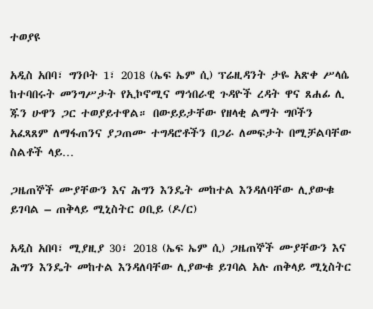ተወያዩ

አዲስ አበባ፣ ግንቦት 1፣ 2018 (ኤፍ ኤም ሲ) ፕሬዚዳንት ታዬ አጽቀ ሥላሴ ከተባበሩት መንግሥታት የኢኮኖሚና ማኅበራዊ ጉዳዮች ረዳት ዋና ጸሐፊ ሊ ጁን ሁዋን ጋር ተወያይተዋል። በውይይታቸው የዘላቂ ልማት ግቦችን አፈጻጸም ለማፋጠንና ያጋጠሙ ተግዳሮቶችን በጋራ ለመፍታት በሚቻልባቸው ስልቶች ላይ…

ጋዜጠኞች ሙያቸውን እና ሕግን እንዴት መከተል እንዳለባቸው ሊያውቁ ይገባል – ጠቅላይ ሚኒስትር ዐቢይ (ዶ/ር)

አዲስ አበባ፣ ሚያዚያ 30፣ 2018 (ኤፍ ኤም ሲ) ጋዜጠኞች ሙያቸውን እና ሕግን እንዴት መከተል እንዳለባቸው ሊያውቁ ይገባል አሉ ጠቅላይ ሚኒስትር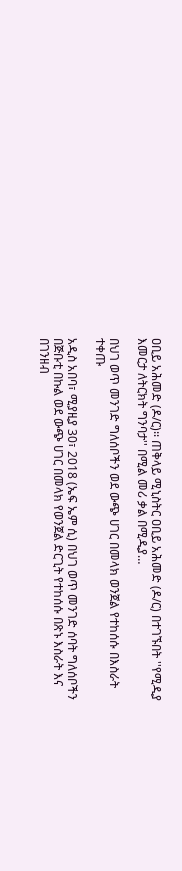ዐቢይ አሕመድ (ዶ/ር)፡፡ ጠቅላይ ሚኒስትር ዐቢይ አሕመድ (ዶ/ር) በተገኙበት ''የሚዲያ እመርታ ለትርክት ግንባታ'' በሚል መሪ ቃል በሚዲያ…

በህገ ወጥ መንገድ ግለሰቦችን ወደ ውጭ ሀገር በመላክ ወንጀል የተከሰሱ በእስራት ተቀጡ

አዲስ አበባ፣ ሚያዚያ 30፣ 2018 (ኤፍ ኤም ሲ) በህገ ወጥ መንገድ ሰባት ግለሰቦችን በጅቡቲ በኩል ወደ ውጭ ሀገር በመላክ የወንጀል ድርጊት የተከሰሱ በጽኑ እስራት እና በገንዘብ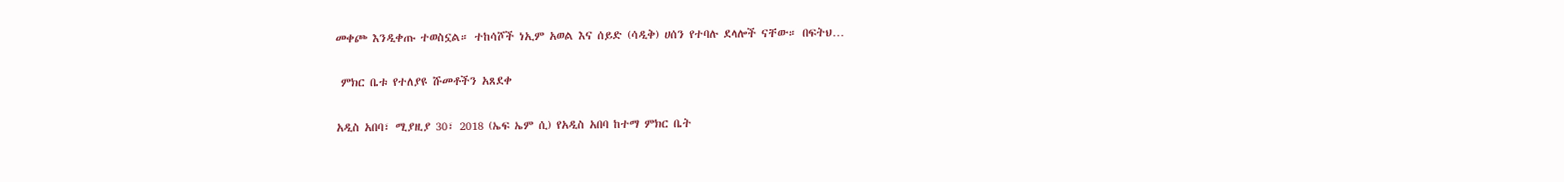መቀጮ እንዲቀጡ ተወስኗል። ተከሳሾች ነኢም አወል እና ሰይድ (ሳዲቅ) ሀሰን የተባሉ ደላሎች ናቸው። በፍትህ…

 ምክር ቤቱ የተለያዩ ሹመቶችን አጸደቀ

አዲስ አበባ፣ ሚያዚያ 30፣ 2018 (ኤፍ ኤም ሲ) የአዲስ አበባ ከተማ ምክር ቤት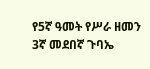የ5ኛ ዓመት የሥራ ዘመን 3ኛ መደበኛ ጉባኤ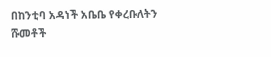በከንቲባ አዳነች አቤቤ የቀረቡለትን ሹመቶች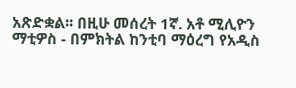አጽድቋል፡፡ በዚሁ መሰረት 1ኛ. አቶ ሚሊዮን ማቲዎስ - በምክትል ከንቲባ ማዕረግ የአዲስ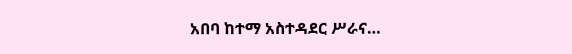አበባ ከተማ አስተዳደር ሥራና…